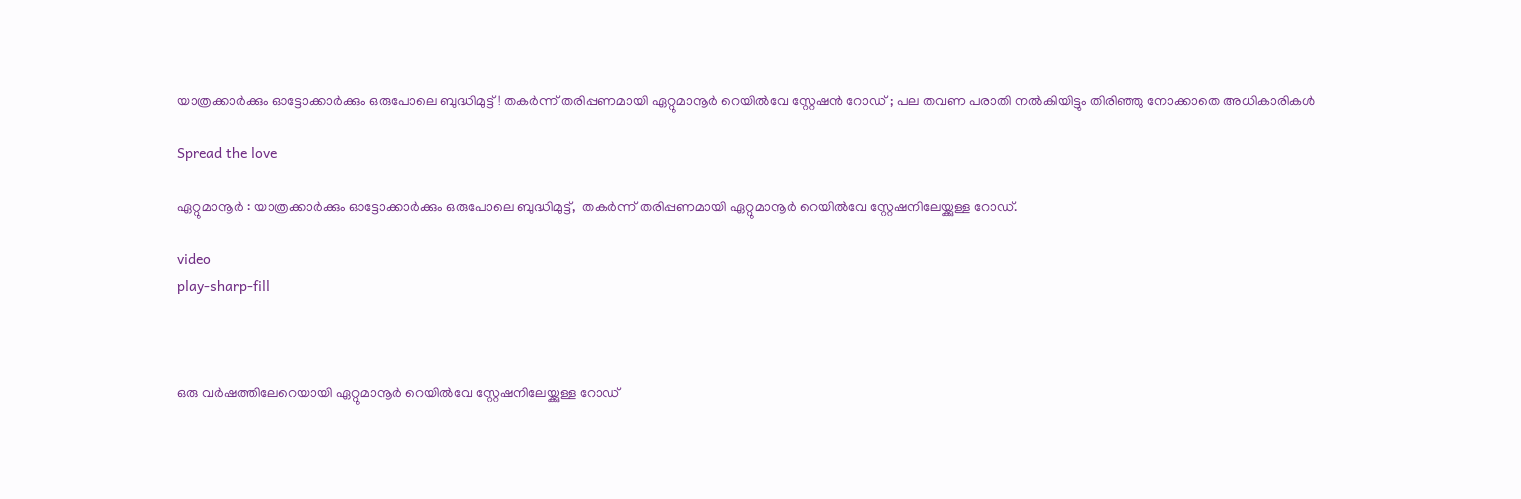യാത്രക്കാർക്കും ഓട്ടോക്കാർക്കും ഒരുപോലെ ബുദ്ധിമുട്ട്! തകർന്ന് തരിപ്പണമായി ഏറ്റുമാനൂർ റെയിൽവേ സ്റ്റേഷൻ റോഡ് ; പല തവണ പരാതി നൽകിയിട്ടും തിരിഞ്ഞു നോക്കാതെ അധികാരികൾ

Spread the love

ഏറ്റുമാനൂർ : യാത്രക്കാർക്കും ഓട്ടോക്കാർക്കും ഒരുപോലെ ബുദ്ധിമുട്ട്,  തകർന്ന് തരിപ്പണമായി ഏറ്റുമാനൂർ റെയിൽവേ സ്റ്റേഷനിലേയ്ക്കുള്ള റോഡ്.

video
play-sharp-fill



ഒരു വർഷത്തിലേറെയായി ഏറ്റുമാനൂർ റെയിൽവേ സ്റ്റേഷനിലേയ്ക്കുള്ള റോഡ്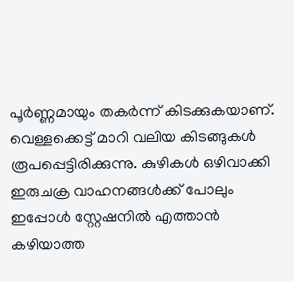പൂർണ്ണമായും തകർന്ന് കിടക്കുകയാണ്. വെള്ളക്കെട്ട് മാറി വലിയ കിടങ്ങുകൾ രൂപപ്പെട്ടിരിക്കുന്നു. കുഴികൾ ഒഴിവാക്കി ഇരുചക്ര വാഹനങ്ങൾക്ക് പോലും ഇപ്പോൾ സ്റ്റേഷനിൽ എത്താൻ കഴിയാത്ത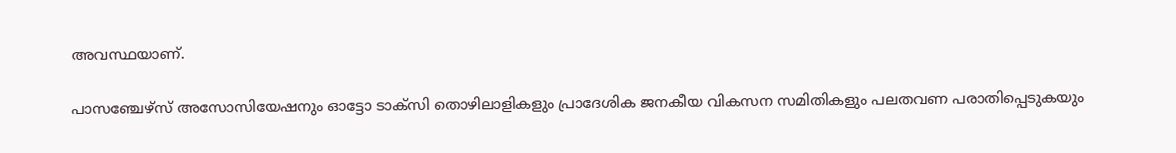അവസ്ഥയാണ്.

പാസഞ്ചേഴ്സ് അസോസിയേഷനും ഓട്ടോ ടാക്സി തൊഴിലാളികളും പ്രാദേശിക ജനകീയ വികസന സമിതികളും പലതവണ പരാതിപ്പെടുകയും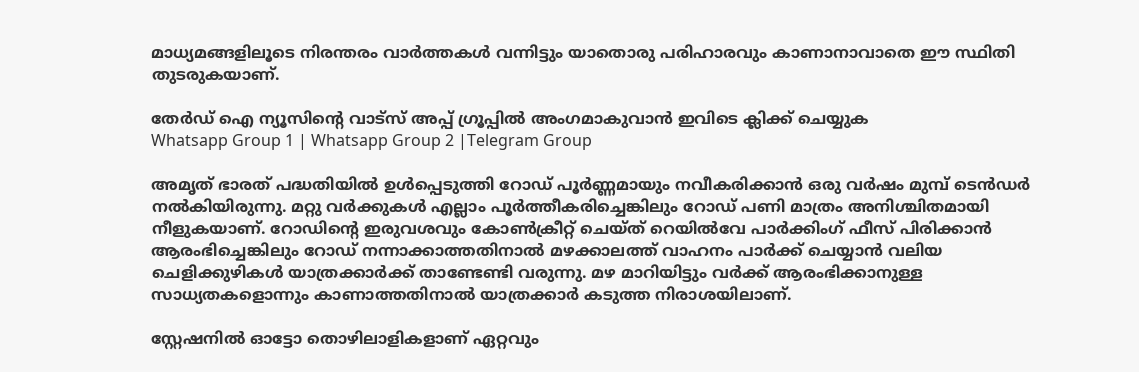മാധ്യമങ്ങളിലൂടെ നിരന്തരം വാർത്തകൾ വന്നിട്ടും യാതൊരു പരിഹാരവും കാണാനാവാതെ ഈ സ്ഥിതി തുടരുകയാണ്.

തേർഡ് ഐ ന്യൂസിന്റെ വാട്സ് അപ്പ് ഗ്രൂപ്പിൽ അംഗമാകുവാൻ ഇവിടെ ക്ലിക്ക് ചെയ്യുക
Whatsapp Group 1 | Whatsapp Group 2 |Telegram Group

അമൃത് ഭാരത്‌ പദ്ധതിയിൽ ഉൾപ്പെടുത്തി റോഡ് പൂർണ്ണമായും നവീകരിക്കാൻ ഒരു വർഷം മുമ്പ് ടെൻഡർ നൽകിയിരുന്നു. മറ്റു വർക്കുകൾ എല്ലാം പൂർത്തീകരിച്ചെങ്കിലും റോഡ് പണി മാത്രം അനിശ്ചിതമായി നീളുകയാണ്. റോഡിന്റെ ഇരുവശവും കോൺക്രീറ്റ് ചെയ്ത് റെയിൽവേ പാർക്കിംഗ് ഫീസ് പിരിക്കാൻ ആരംഭിച്ചെങ്കിലും റോഡ് നന്നാക്കാത്തതിനാൽ മഴക്കാലത്ത് വാഹനം പാർക്ക് ചെയ്യാൻ വലിയ ചെളിക്കുഴികൾ യാത്രക്കാർക്ക് താണ്ടേണ്ടി വരുന്നു. മഴ മാറിയിട്ടും വർക്ക്‌ ആരംഭിക്കാനുള്ള സാധ്യതകളൊന്നും കാണാത്തതിനാൽ യാത്രക്കാർ കടുത്ത നിരാശയിലാണ്.

സ്റ്റേഷനിൽ ഓട്ടോ തൊഴിലാളികളാണ് ഏറ്റവും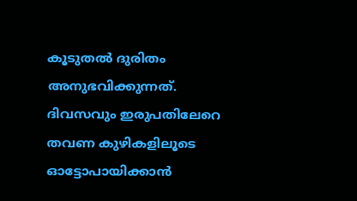കൂടുതൽ ദുരിതം അനുഭവിക്കുന്നത്. ദിവസവും ഇരുപതിലേറെ തവണ കുഴികളിലൂടെ ഓട്ടോപായിക്കാൻ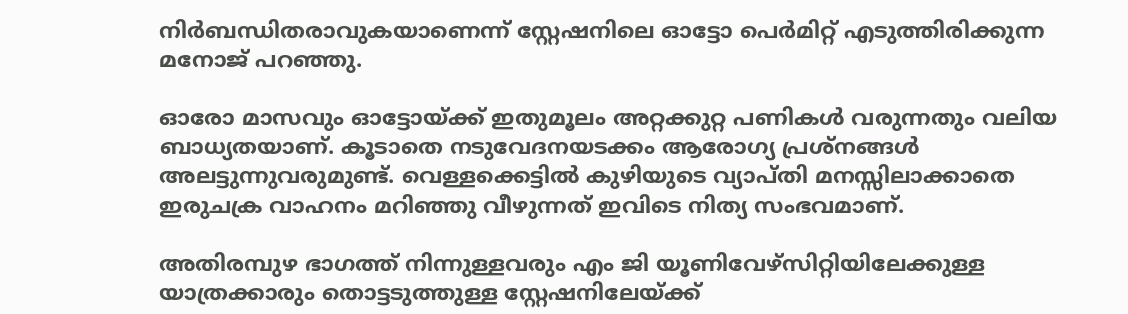നിർബന്ധിതരാവുകയാണെന്ന് സ്റ്റേഷനിലെ ഓട്ടോ പെർമിറ്റ് എടുത്തിരിക്കുന്ന മനോജ്‌ പറഞ്ഞു.

ഓരോ മാസവും ഓട്ടോയ്‌ക്ക് ഇതുമൂലം അറ്റക്കുറ്റ പണികൾ വരുന്നതും വലിയ ബാധ്യതയാണ്. കൂടാതെ നടുവേദനയടക്കം ആരോഗ്യ പ്രശ്നങ്ങൾ അലട്ടുന്നുവരുമുണ്ട്. വെള്ളക്കെട്ടിൽ കുഴിയുടെ വ്യാപ്തി മനസ്സിലാക്കാതെ ഇരുചക്ര വാഹനം മറിഞ്ഞു വീഴുന്നത് ഇവിടെ നിത്യ സംഭവമാണ്.

അതിരമ്പുഴ ഭാഗത്ത് നിന്നുള്ളവരും എം ജി യൂണിവേഴ്‌സിറ്റിയിലേക്കുള്ള യാത്രക്കാരും തൊട്ടടുത്തുള്ള സ്റ്റേഷനിലേയ്ക്ക്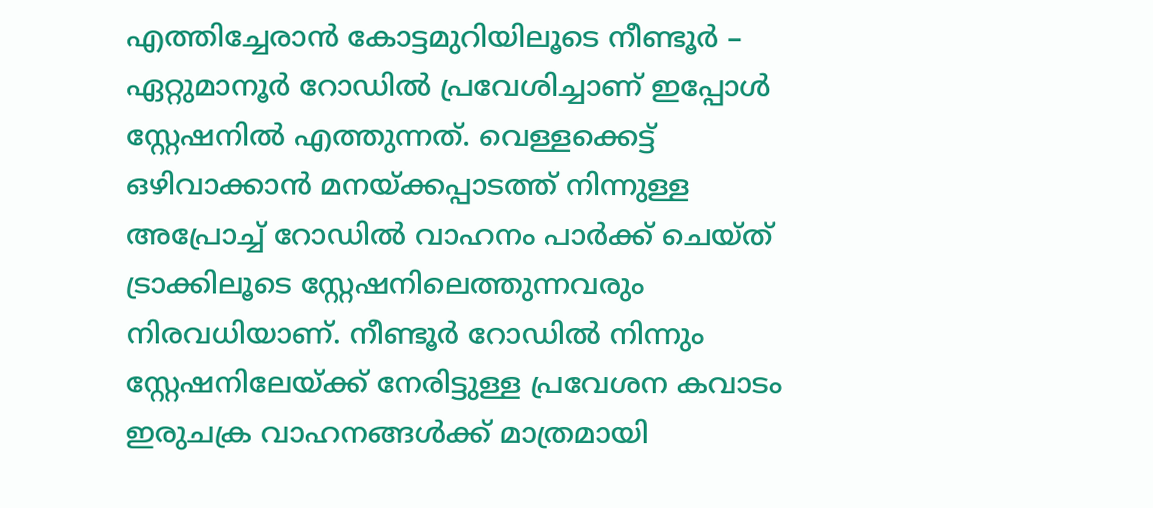എത്തിച്ചേരാൻ കോട്ടമുറിയിലൂടെ നീണ്ടൂർ – ഏറ്റുമാനൂർ റോഡിൽ പ്രവേശിച്ചാണ് ഇപ്പോൾ സ്റ്റേഷനിൽ എത്തുന്നത്. വെള്ളക്കെട്ട് ഒഴിവാക്കാൻ മനയ്ക്കപ്പാടത്ത് നിന്നുള്ള അപ്രോച്ച് റോഡിൽ വാഹനം പാർക്ക് ചെയ്ത് ട്രാക്കിലൂടെ സ്റ്റേഷനിലെത്തുന്നവരും നിരവധിയാണ്. നീണ്ടൂർ റോഡിൽ നിന്നും സ്റ്റേഷനിലേയ്ക്ക് നേരിട്ടുള്ള പ്രവേശന കവാടം ഇരുചക്ര വാഹനങ്ങൾക്ക്‌ മാത്രമായി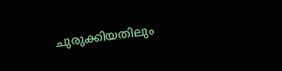ചുരുക്കിയതിലും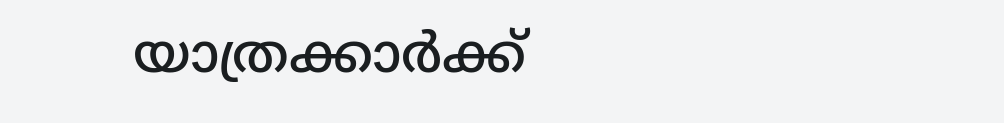യാത്രക്കാർക്ക്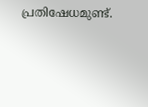പ്രതിഷേധമുണ്ട്.